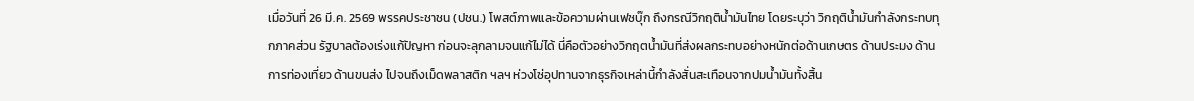เมื่อวันที่ 26 มี.ค. 2569 พรรคประชาชน (ปชน.) โพสต์ภาพและข้อความผ่านเฟซบุ๊ก ถึงกรณีวิกฤติน้ำมันไทย โดยระบุว่า วิกฤติน้ำมันกำลังกระทบทุกภาคส่วน รัฐบาลต้องเร่งแก้ปัญหา ก่อนจะลุกลามจนแก้ไม่ได้ นี่คือตัวอย่างวิกฤตน้ำมันที่ส่งผลกระทบอย่างหนักต่อด้านเกษตร ด้านประมง ด้านการท่องเที่ยว ด้านขนส่ง ไปจนถึงเม็ดพลาสติก ฯลฯ ห่วงโซ่อุปทานจากธุรกิจเหล่านี้กำลังสั่นสะเทือนจากปมน้ำมันทั้งสิ้น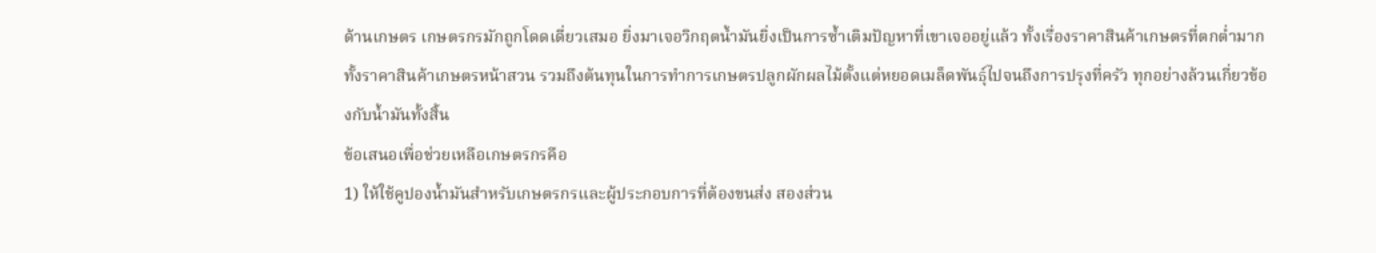ด้านเกษตร เกษตรกรมักถูกโดดเดี่ยวเสมอ ยิ่งมาเจอวิกฤตน้ำมันยิ่งเป็นการซ้ำเติมปัญหาที่เขาเจออยู่แล้ว ทั้งเรื่องราคาสินค้าเกษตรที่ตกต่ำมาก ทั้งราคาสินค้าเกษตรหน้าสวน รวมถึงต้นทุนในการทำการเกษตรปลูกผักผลไม้ตั้งแต่หยอดเมล็ดพันธุ์ไปจนถึงการปรุงที่ครัว ทุกอย่างล้วนเกี่ยวข้องกับน้ำมันทั้งสิ้น
ข้อเสนอเพื่อช่วยเหลือเกษตรกรคือ
1) ให้ใช้คูปองน้ำมันสำหรับเกษตรกรและผู้ประกอบการที่ต้องขนส่ง สองส่วน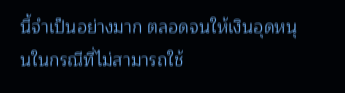นี้จำเป็นอย่างมาก ตลอดจนให้เงินอุดหนุนในกรณีที่ไม่สามารถใช้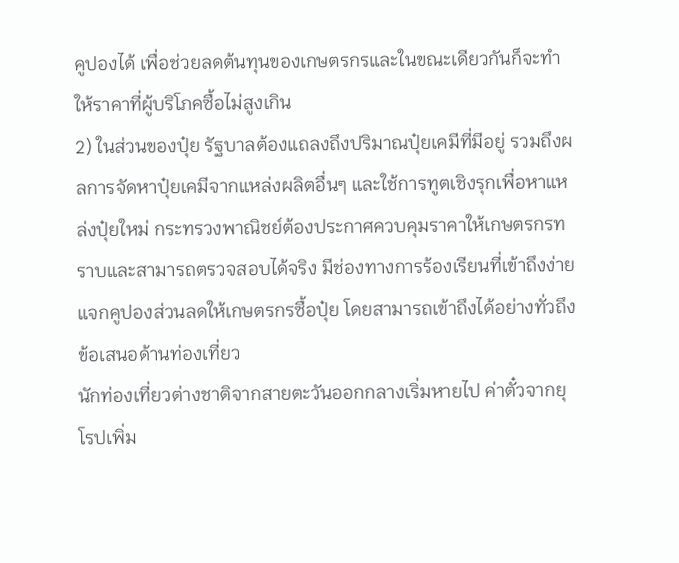คูปองได้ เพื่อช่วยลดต้นทุนของเกษตรกรและในขณะเดียวกันก็จะทำให้ราคาที่ผู้บริโภคซื้อไม่สูงเกิน
2) ในส่วนของปุ๋ย รัฐบาลต้องแถลงถึงปริมาณปุ๋ยเคมีที่มีอยู่ รวมถึงผลการจัดหาปุ๋ยเคมีจากแหล่งผลิตอื่นๆ และใช้การทูตเชิงรุกเพื่อหาแหล่งปุ๋ยใหม่ กระทรวงพาณิชย์ต้องประกาศควบคุมราคาให้เกษตรกรทราบและสามารถตรวจสอบได้จริง มีช่องทางการร้องเรียนที่เข้าถึงง่าย แจกคูปองส่วนลดให้เกษตรกรซื้อปุ๋ย โดยสามารถเข้าถึงได้อย่างทั่วถึง
ข้อเสนอด้านท่องเที่ยว
นักท่องเที่ยวต่างชาติจากสายตะวันออกกลางเริ่มหายไป ค่าตั๋วจากยุโรปเพิ่ม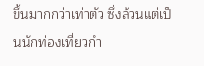ขึ้นมากกว่าเท่าตัว ซึ่งล้วนแต่เป็นนักท่องเที่ยวกำ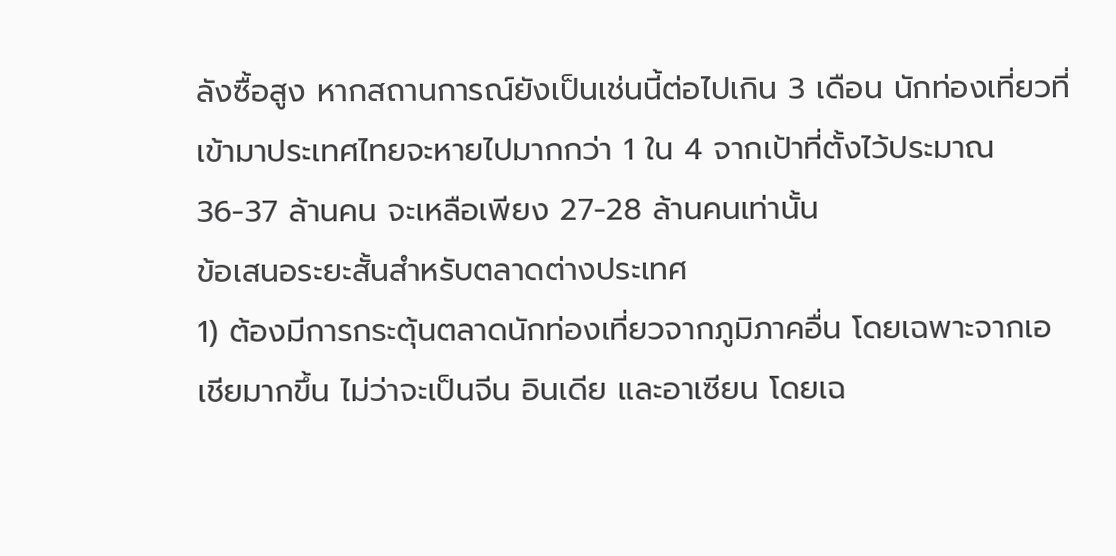ลังซื้อสูง หากสถานการณ์ยังเป็นเช่นนี้ต่อไปเกิน 3 เดือน นักท่องเที่ยวที่เข้ามาประเทศไทยจะหายไปมากกว่า 1 ใน 4 จากเป้าที่ตั้งไว้ประมาณ 36-37 ล้านคน จะเหลือเพียง 27-28 ล้านคนเท่านั้น
ข้อเสนอระยะสั้นสำหรับตลาดต่างประเทศ
1) ต้องมีการกระตุ้นตลาดนักท่องเที่ยวจากภูมิภาคอื่น โดยเฉพาะจากเอเชียมากขึ้น ไม่ว่าจะเป็นจีน อินเดีย และอาเซียน โดยเฉ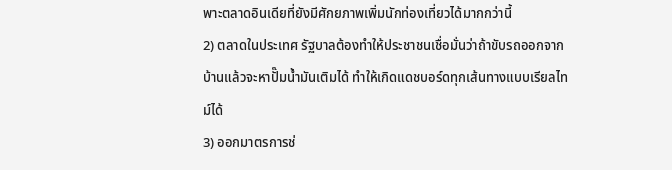พาะตลาดอินเดียที่ยังมีศักยภาพเพิ่มนักท่องเที่ยวได้มากกว่านี้
2) ตลาดในประเทศ รัฐบาลต้องทำให้ประชาชนเชื่อมั่นว่าถ้าขับรถออกจากบ้านแล้วจะหาปั๊มน้ำมันเติมได้ ทำให้เกิดแดชบอร์ดทุกเส้นทางแบบเรียลไทม์ได้
3) ออกมาตรการช่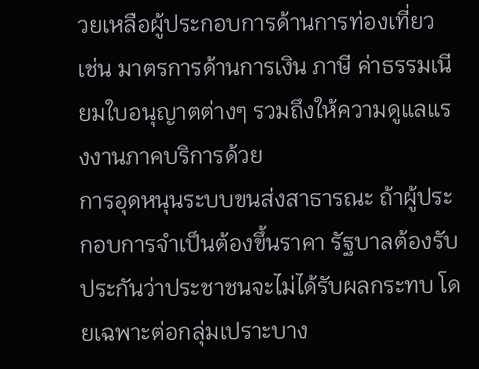วยเหลือผู้ประกอบการด้านการท่องเที่ยว เช่น มาตรการด้านการเงิน ภาษี ค่าธรรมเนียมใบอนุญาตต่างๆ รวมถึงให้ความดูแลแรงงานภาคบริการด้วย
การอุดหนุนระบบขนส่งสาธารณะ ถ้าผู้ประกอบการจำเป็นต้องขึ้นราคา รัฐบาลต้องรับประกันว่าประชาชนจะไม่ได้รับผลกระทบ โดยเฉพาะต่อกลุ่มเปราะบาง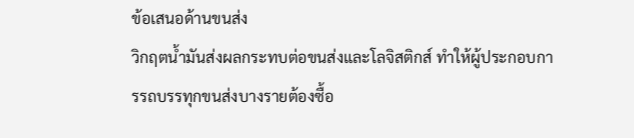ข้อเสนอด้านขนส่ง
วิกฤตน้ำมันส่งผลกระทบต่อขนส่งและโลจิสติกส์ ทำให้ผู้ประกอบการรถบรรทุกขนส่งบางรายต้องซื้อ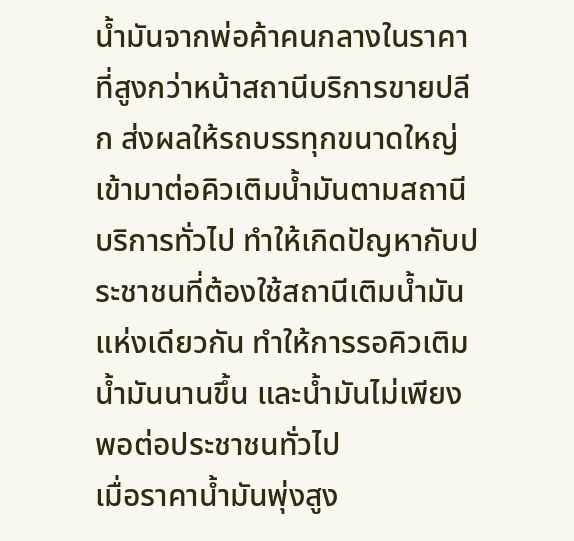น้ำมันจากพ่อค้าคนกลางในราคาที่สูงกว่าหน้าสถานีบริการขายปลีก ส่งผลให้รถบรรทุกขนาดใหญ่เข้ามาต่อคิวเติมน้ำมันตามสถานีบริการทั่วไป ทำให้เกิดปัญหากับประชาชนที่ต้องใช้สถานีเติมน้ำมันแห่งเดียวกัน ทำให้การรอคิวเติมน้ำมันนานขึ้น และน้ำมันไม่เพียงพอต่อประชาชนทั่วไป
เมื่อราคาน้ำมันพุ่งสูง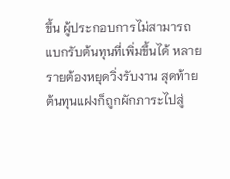ขึ้น ผู้ประกอบการไม่สามารถแบกรับต้นทุนที่เพิ่มขึ้นได้ หลายรายต้องหยุดวิ่งรับงาน สุดท้ายต้นทุนแฝงก็ถูกผักภาระไปสู่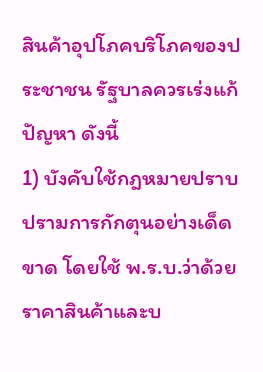สินค้าอุปโภคบริโภคของประชาชน รัฐบาลควรเร่งแก้ปัญหา ดังนี้
1) บังคับใช้กฎหมายปราบปรามการกักตุนอย่างเด็ดขาด โดยใช้ พ.ร.บ.ว่าด้วยราคาสินค้าและบ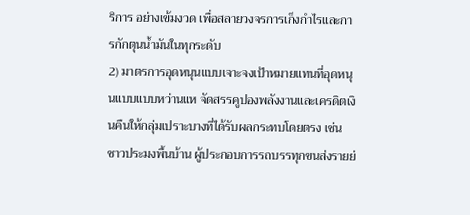ริการ อย่างเข้มงวด เพื่อสลายวงจรการเก็งกำไรและการกักตุนน้ำมันในทุกระดับ
2) มาตรการอุดหนุนแบบเจาะจงเป้าหมายแทนที่อุดหนุนแบบแบบหว่านแห จัดสรรคูปองพลังงานและเครดิตเงินคืนให้กลุ่มเปราะบางที่ได้รับผลกระทบโดยตรง เช่น ชาวประมงพื้นบ้าน ผู้ประกอบการรถบรรทุกขนส่งรายย่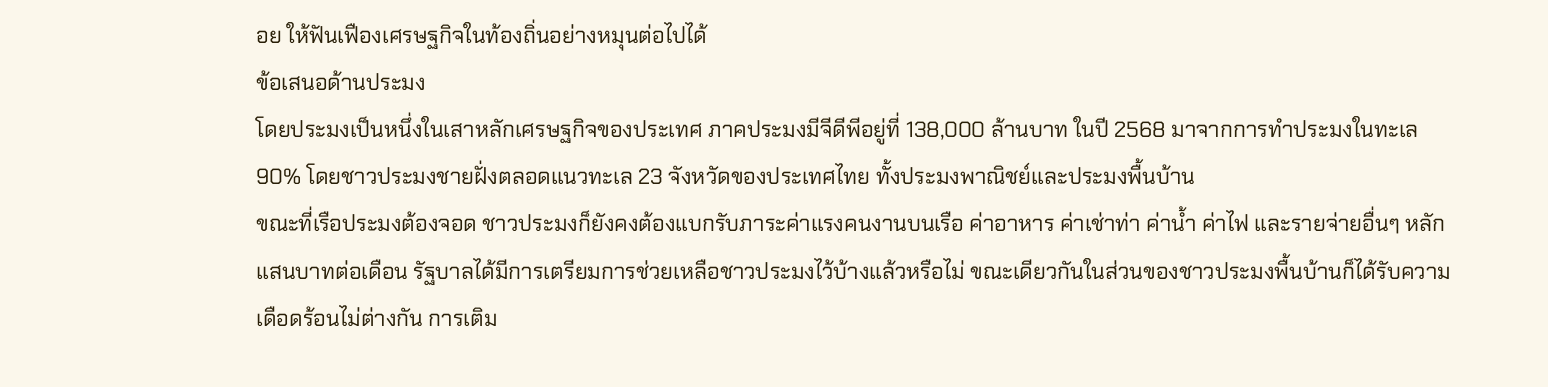อย ให้ฟันเฟืองเศรษฐกิจในท้องถิ่นอย่างหมุนต่อไปได้
ข้อเสนอด้านประมง
โดยประมงเป็นหนึ่งในเสาหลักเศรษฐกิจของประเทศ ภาคประมงมีจีดีพีอยู่ที่ 138,000 ล้านบาท ในปี 2568 มาจากการทำประมงในทะเล 90% โดยชาวประมงชายฝั่งตลอดแนวทะเล 23 จังหวัดของประเทศไทย ทั้งประมงพาณิชย์และประมงพื้นบ้าน
ขณะที่เรือประมงต้องจอด ชาวประมงก็ยังคงต้องแบกรับภาระค่าแรงคนงานบนเรือ ค่าอาหาร ค่าเช่าท่า ค่าน้ำ ค่าไฟ และรายจ่ายอื่นๆ หลักแสนบาทต่อเดือน รัฐบาลได้มีการเตรียมการช่วยเหลือชาวประมงไว้บ้างแล้วหรือไม่ ขณะเดียวกันในส่วนของชาวประมงพื้นบ้านก็ได้รับความเดือดร้อนไม่ต่างกัน การเติม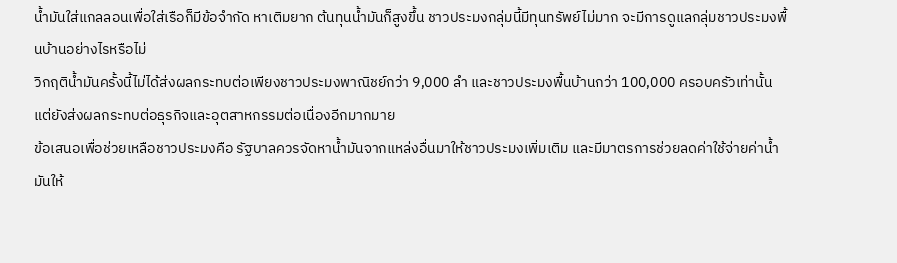น้ำมันใส่แกลลอนเพื่อใส่เรือก็มีข้อจำกัด หาเติมยาก ต้นทุนน้ำมันก็สูงขึ้น ชาวประมงกลุ่มนี้มีทุนทรัพย์ไม่มาก จะมีการดูแลกลุ่มชาวประมงพื้นบ้านอย่างไรหรือไม่
วิกฤติน้ำมันครั้งนี้ไม่ได้ส่งผลกระทบต่อเพียงชาวประมงพาณิชย์กว่า 9,000 ลำ และชาวประมงพื้นบ้านกว่า 100,000 ครอบครัวเท่านั้น แต่ยังส่งผลกระทบต่อธุรกิจและอุตสาหกรรมต่อเนื่องอีกมากมาย
ข้อเสนอเพื่อช่วยเหลือชาวประมงคือ รัฐบาลควรจัดหาน้ำมันจากแหล่งอื่นมาให้ชาวประมงเพิ่มเติม และมีมาตรการช่วยลดค่าใช้จ่ายค่าน้ำมันให้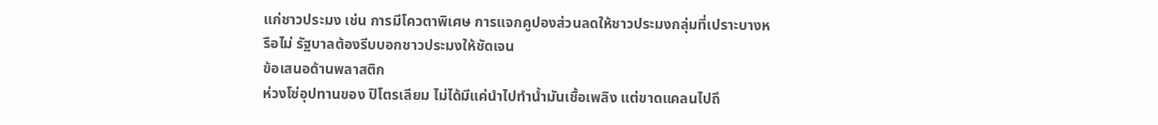แก่ชาวประมง เช่น การมีโควตาพิเศษ การแจกคูปองส่วนลดให้ชาวประมงกลุ่มที่เปราะบางหรือไม่ รัฐบาลต้องรีบบอกชาวประมงให้ชัดเจน
ข้อเสนอด้านพลาสติก
ห่วงโซ่อุปทานของ ปิโตรเลียม ไม่ได้มีแค่นำไปทำน้ำมันเชื้อเพลิง แต่ขาดแคลนไปถึ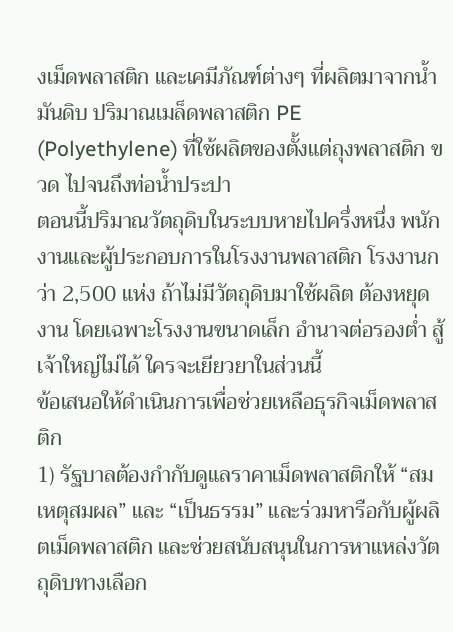งเม็ดพลาสติก และเคมีภัณฑ์ต่างๆ ที่ผลิตมาจากน้ำมันดิบ ปริมาณเมล็ดพลาสติก PE (Polyethylene) ที่ใช้ผลิตของตั้งแต่ถุงพลาสติก ขวด ไปจนถึงท่อน้ำประปา
ตอนนี้ปริมาณวัตถุดิบในระบบหายไปครึ่งหนึ่ง พนักงานและผู้ประกอบการในโรงงานพลาสติก โรงงานกว่า 2,500 แห่ง ถ้าไม่มีวัตถุดิบมาใช้ผลิต ต้องหยุดงาน โดยเฉพาะโรงงานขนาดเล็ก อำนาจต่อรองต่ำ สู้เจ้าใหญ่ไม่ได้ ใครจะเยียวยาในส่วนนี้
ข้อเสนอให้ดำเนินการเพื่อช่วยเหลือธุรกิจเม็ดพลาสติก
1) รัฐบาลต้องกำกับดูแลราคาเม็ดพลาสติกให้ “สมเหตุสมผล” และ “เป็นธรรม” และร่วมหารือกับผู้ผลิตเม็ดพลาสติก และช่วยสนับสนุนในการหาแหล่งวัตถุดิบทางเลือก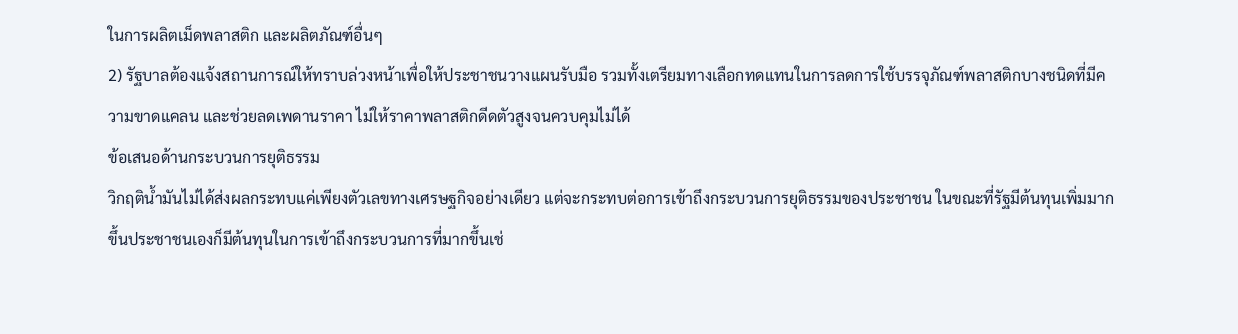ในการผลิตเม็ดพลาสติก และผลิตภัณฑ์อื่นๆ
2) รัฐบาลต้องแจ้งสถานการณ์ให้ทราบล่วงหน้าเพื่อให้ประชาชนวางแผนรับมือ รวมทั้งเตรียมทางเลือกทดแทนในการลดการใช้บรรจุภัณฑ์พลาสติกบางชนิดที่มีความขาดแคลน และช่วยลดเพดานราคา ไม่ให้ราคาพลาสติกดีดตัวสูงจนควบคุมไม่ได้
ข้อเสนอด้านกระบวนการยุติธรรม
วิกฤติน้ำมันไม่ได้ส่งผลกระทบแค่เพียงตัวเลขทางเศรษฐกิจอย่างเดียว แต่จะกระทบต่อการเข้าถึงกระบวนการยุติธรรมของประชาชน ในขณะที่รัฐมีต้นทุนเพิ่มมากขึ้นประชาชนเองก็มีต้นทุนในการเข้าถึงกระบวนการที่มากขึ้นเช่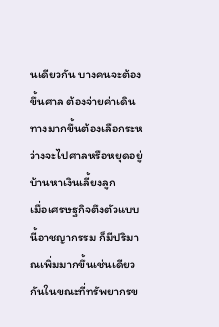นเดียวกัน บางคนจะต้องขึ้นศาล ต้องจ่ายค่าเดินทางมากขึ้นต้องเลือกระหว่างจะไปศาลหรือหยุดอยู่บ้านหาเงินเลี้ยงลูก
เมื่อเศรษฐกิจตึงตัวแบบนี้อาชญากรรม ก็มีปริมาณเพิ่มมากขึ้นเช่นเดียวกันในขณะที่ทรัพยากรข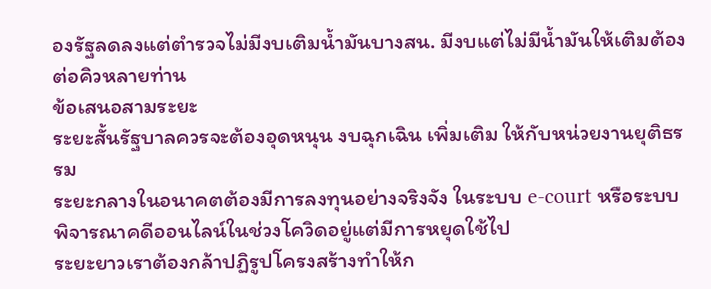องรัฐลดลงแต่ตำรวจไม่มีงบเติมน้ำมันบางสน. มีงบแต่ไม่มีน้ำมันให้เติมต้องต่อคิวหลายท่าน
ข้อเสนอสามระยะ
ระยะสั้นรัฐบาลควรจะต้องอุดหนุน งบฉุกเฉิน เพิ่มเติม ให้กับหน่วยงานยุติธรรม
ระยะกลางในอนาคตต้องมีการลงทุนอย่างจริงจัง ในระบบ e-court หรือระบบพิจารณาคดีออนไลน์ในช่วงโควิดอยู่แต่มีการหยุดใช้ไป
ระยะยาวเราต้องกล้าปฏิรูปโครงสร้างทำให้ก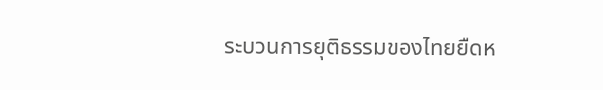ระบวนการยุติธรรมของไทยยืดห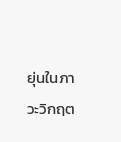ยุ่นในภาวะวิกฤต